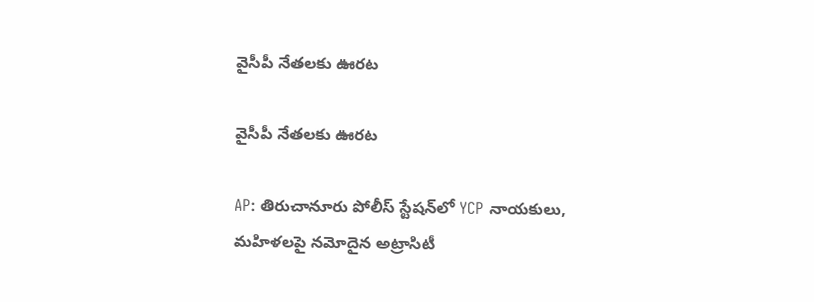వైసీపీ నేతలకు ఊరట

వైసీపీ నేతలకు ఊరట

AP: తిరుచానూరు పోలీస్ స్టేషన్‌లో YCP నాయకులు, మహిళలపై నమోదైన అట్రాసిటీ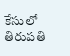కేసులో తిరుపతి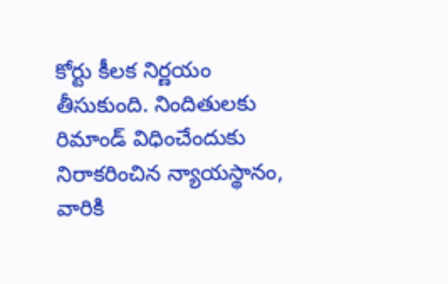కోర్టు కీలక నిర్ణయం తీసుకుంది. నిందితులకు రిమాండ్ విధించేందుకు నిరాకరించిన న్యాయస్థానం, వారికి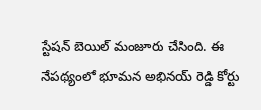స్టేషన్ బెయిల్ మంజూరు చేసింది. ఈ నేపథ్యంలో భూమన అభినయ్ రెడ్డి కోర్టు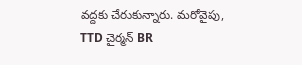వద్దకు చేరుకున్నారు. మరోవైపు, TTD చైర్మన్ BR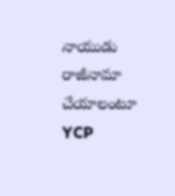నాయుడు రాజీనామా చేయాలంటూ YCP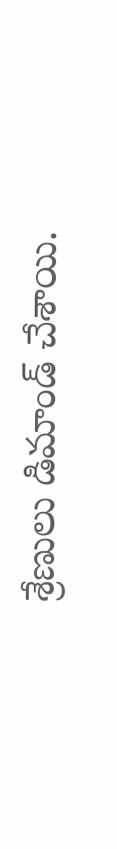శ్రేణులు డిమాండ్ చేశాయి.